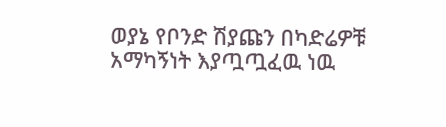ወያኔ የቦንድ ሽያጩን በካድሬዎቹ አማካኝነት እያጧጧፈዉ ነዉ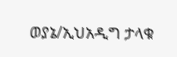ወያኔ/ኢህአዲግ ታላቁ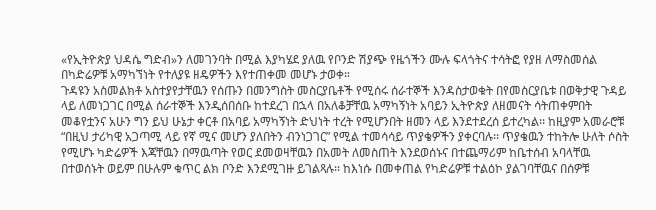«የኢትዮጵያ ህዳሴ ግድብ»ን ለመገንባት በሚል እያካሄደ ያለዉ የቦንድ ሽያጭ የዜጎችን ሙሉ ፍላጎትና ተሳትፎ የያዘ ለማስመሰል በካድሬዎቹ አማካኘነት የተለያዩ ዘዴዎችን እየተጠቀመ መሆኑ ታወቀ።
ጉዳዩን አስመልክቶ አስተያየታቸዉን የሰጡን በመንግስት መስርያቤቶች የሚሰሩ ሰራተኞች እንዳስታወቁት በየመስርያቤቱ በወቅታዊ ጉዳይ ላይ ለመነጋገር በሚል ሰራተኞች እንዲሰበሰቡ ከተደረገ በኋላ በአለቆቻቸዉ አማካኝነት አባይን ኢትዮጵያ ለዘመናት ሳትጠቀምበት መቆየቷንና አሁን ግን ይህ ሁኔታ ቀርቶ በአባይ አማካኝነት ድህነት ተረት የሚሆንበት ዘመን ላይ እንደተደረሰ ይተረካል፡፡ ከዚያም አመራሮቹ “በዚህ ታሪካዊ አጋጣሚ ላይ የኛ ሚና መሆን ያለበትን ብንነጋገር” የሚል ተመሳሳይ ጥያቄዎችን ያቀርባሉ፡፡ ጥያቄዉን ተከትሎ ሁለት ሶስት የሚሆኑ ካድሬዎች እጃቸዉን በማዉጣት የወር ደመወዛቸዉን በአመት ለመስጠት እንደወሰኑና በተጨማሪም ከቤተሰብ አባላቸዉ በተወሰኑት ወይም በሁሉም ቁጥር ልክ ቦንድ እንደሚገዙ ይገልጻሉ፡፡ ከእነሱ በመቀጠል የካድሬዎቹ ተልዕኮ ያልገባቸዉና በሰዎቹ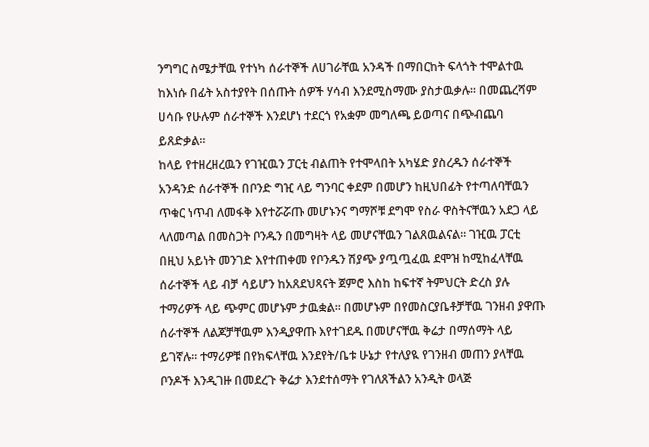ንግግር ስሜታቸዉ የተነካ ሰራተኞች ለሀገራቸዉ አንዳች በማበርከት ፍላጎት ተሞልተዉ ከእነሱ በፊት አስተያየት በሰጡት ሰዎች ሃሳብ እንደሚስማሙ ያስታዉቃሉ፡፡ በመጨረሻም ሀሳቡ የሁሉም ሰራተኞች እንደሆነ ተደርጎ የአቋም መግለጫ ይወጣና በጭብጨባ ይጸድቃል፡፡
ከላይ የተዘረዘረዉን የገዢዉን ፓርቲ ብልጠት የተሞላበት አካሄድ ያስረዱን ሰራተኞች አንዳንድ ሰራተኞች በቦንድ ግዢ ላይ ግንባር ቀደም በመሆን ከዚህበፊት የተጣለባቸዉን ጥቁር ነጥብ ለመፋቅ እየተሯሯጡ መሆኑንና ግማሾቹ ደግሞ የስራ ዋስትናቸዉን አደጋ ላይ ላለመጣል በመስጋት ቦንዱን በመግዛት ላይ መሆናቸዉን ገልጸዉልናል፡፡ ገዢዉ ፓርቲ በዚህ አይነት መንገድ እየተጠቀመ የቦንዱን ሽያጭ ያጧጧፈዉ ደሞዝ ከሚከፈላቸዉ ሰራተኞች ላይ ብቻ ሳይሆን ከአጸደህጻናት ጀምሮ እስከ ከፍተኛ ትምህርት ድረስ ያሉ ተማሪዎች ላይ ጭምር መሆኑም ታዉቋል፡፡ በመሆኑም በየመስርያቤቶቻቸዉ ገንዘብ ያዋጡ ሰራተኞች ለልጆቻቸዉም እንዲያዋጡ እየተገደዱ በመሆናቸዉ ቅሬታ በማሰማት ላይ ይገኛሉ፡፡ ተማሪዎቹ በየክፍላቸዉ እንደየት/ቤቱ ሁኔታ የተለያዪ የገንዘብ መጠን ያላቸዉ ቦንዶች እንዲገዙ በመደረጉ ቅሬታ እንደተሰማት የገለጸችልን አንዲት ወላጅ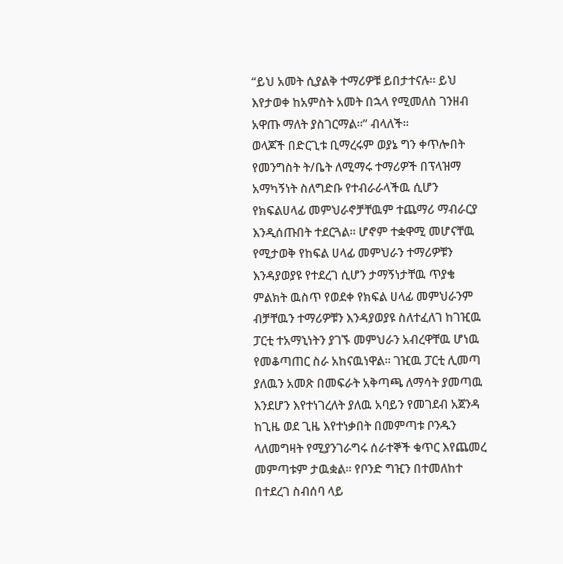“ይህ አመት ሲያልቅ ተማሪዎቹ ይበታተናሉ፡፡ ይህ እየታወቀ ከአምስት አመት በኋላ የሚመለስ ገንዘብ አዋጡ ማለት ያስገርማል፡፡” ብላለች፡፡
ወላጆች በድርጊቱ ቢማረሩም ወያኔ ግን ቀጥሎበት የመንግስት ት/ቤት ለሚማሩ ተማሪዎች በፕላዝማ አማካኝነት ስለግድቡ የተብራራላችዉ ሲሆን የክፍልሀላፊ መምህራኖቻቸዉም ተጨማሪ ማብራርያ እንዲሰጡበት ተደርጓል፡፡ ሆኖም ተቋዋሚ መሆናቸዉ የሚታወቅ የከፍል ሀላፊ መምህራን ተማሪዎቹን እንዳያወያዩ የተደረገ ሲሆን ታማኝነታቸዉ ጥያቄ ምልክት ዉስጥ የወደቀ የክፍል ሀላፊ መምህራንም ብቻቸዉን ተማሪዎቹን እንዳያወያዩ ስለተፈለገ ከገዢዉ ፓርቲ ተአማኒነትን ያገኙ መምህራን አብረዋቸዉ ሆነዉ የመቆጣጠር ስራ አከናዉነዋል፡፡ ገዢዉ ፓርቲ ሊመጣ ያለዉን አመጽ በመፍራት አቅጣጫ ለማሳት ያመጣዉ እንደሆን እየተነገረለት ያለዉ አባይን የመገደብ አጀንዳ ከጊዜ ወደ ጊዜ እየተነቃበት በመምጣቱ ቦንዱን ላለመግዛት የሚያንገራግሩ ሰራተኞች ቁጥር እየጨመረ መምጣቱም ታዉቋል፡፡ የቦንድ ግዢን በተመለከተ በተደረገ ስብሰባ ላይ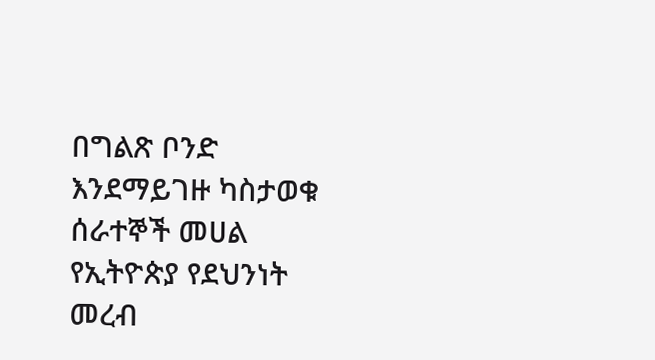በግልጽ ቦንድ እንደማይገዙ ካስታወቁ ሰራተኞች መሀል የኢትዮጵያ የደህንነት መረብ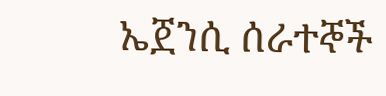ኤጀንሲ ሰራተኞች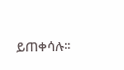ይጠቀሳሉ፡፡